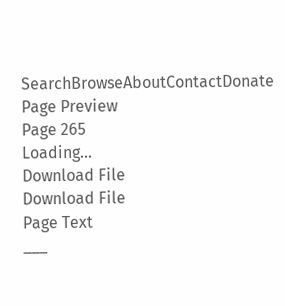SearchBrowseAboutContactDonate
Page Preview
Page 265
Loading...
Download File
Download File
Page Text
___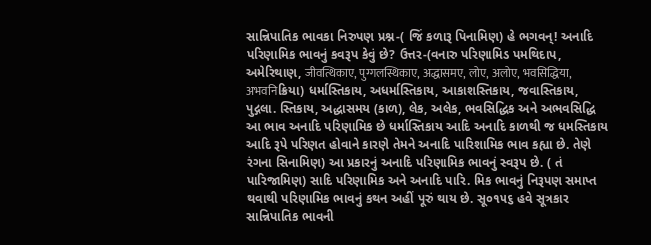સાન્નિપાતિક ભાવકા નિરુપણ પ્રશ્ન-( જિં કળારૂ પિનામિણ) હે ભગવન્! અનાદિ પરિણામિક ભાવનું કવરૂપ કેવું છે? ઉત્તર-(વનારુ પરિણામિડ પમથિદાપ, અમેરિથાણ, जीवत्थिकाए, पुग्गलस्थिकाए, अद्धासमए, लोए, अलोए, भवसिद्धिया, अभवनिક્રિયા) ધર્માસ્તિકાય, અધર્માસ્તિકાય, આકાશસ્તિકાય, જવાસ્તિકાય, પુદ્ગલા. સ્તિકાય, અદ્ધાસમય (કાળ), લેક, અલેક, ભવસિદ્ધિક અને અભવસિદ્ધિ આ ભાવ અનાદિ પરિણામિક છે ધર્માસ્તિકાય આદિ અનાદિ કાળથી જ ધમસ્તિકાય આદિ રૂપે પરિણત હોવાને કારણે તેમને અનાદિ પારિશામિક ભાવ કહ્યા છે. તેણે રંગના સિનામિણ) આ પ્રકારનું અનાદિ પરિણામિક ભાવનું સ્વરૂપ છે. ( તં પારિજામિણ) સાદિ પરિણામિક અને અનાદિ પારિ. મિક ભાવનું નિરૂપણ સમાપ્ત થવાથી પરિણામિક ભાવનું કથન અહીં પૂરું થાય છે. સૂ૦૧૫૬ હવે સૂત્રકાર સાન્નિપાતિક ભાવની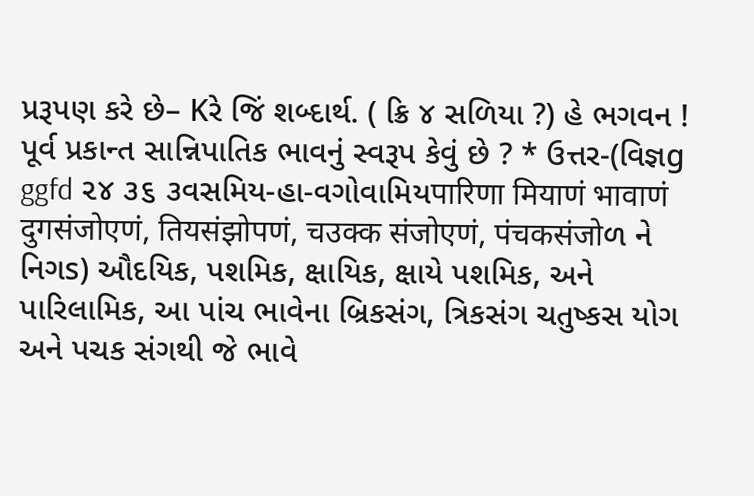પ્રરૂપણ કરે છે– Kરે જિં શબ્દાર્થ. ( ક્રિ ૪ સળિયા ?) હે ભગવન ! પૂર્વ પ્રકાન્ત સાન્નિપાતિક ભાવનું સ્વરૂપ કેવું છે ? * ઉત્તર-(વિજ્ઞg ggfd ૨૪ ૩૬ ૩વસમિય-હા-વગોવામિયपारिणा मियाणं भावाणं दुगसंजोएणं, तियसंझोपणं, चउक्क संजोएणं, पंचकसंजोળ ને નિગs) ઔદયિક, પશમિક, ક્ષાયિક, ક્ષાયે પશમિક, અને પારિલામિક, આ પાંચ ભાવેના બ્રિકસંગ, ત્રિકસંગ ચતુષ્કસ યોગ અને પચક સંગથી જે ભાવે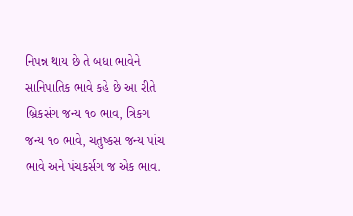નિપન્ન થાય છે તે બધા ભાવેને સાનિપાતિક ભાવે કહે છે આ રીતે બ્રિકસંગ જન્ય ૧૦ ભાવ, ત્રિકગ જન્ય ૧૦ ભાવે, ચતુષ્કસ જન્ય પાંચ ભાવે અને પંચકર્સગ જ એક ભાવ.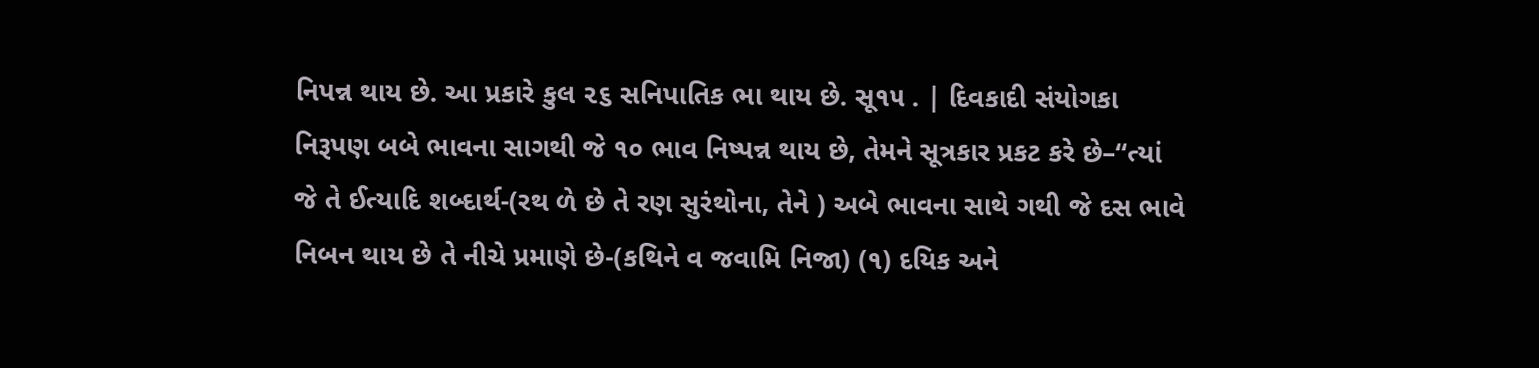નિપન્ન થાય છે. આ પ્રકારે કુલ ૨૬ સનિપાતિક ભા થાય છે. સૂ૧૫ . | દિવકાદી સંયોગકા નિરૂપણ બબે ભાવના સાગથી જે ૧૦ ભાવ નિષ્પન્ન થાય છે, તેમને સૂત્રકાર પ્રકટ કરે છે–“ત્યાં જે તે ઈત્યાદિ શબ્દાર્થ-(રથ ળે છે તે રણ સુરંથોના, તેને ) અબે ભાવના સાથે ગથી જે દસ ભાવે નિબન થાય છે તે નીચે પ્રમાણે છે-(કથિને વ જવામિ નિજા) (૧) દયિક અને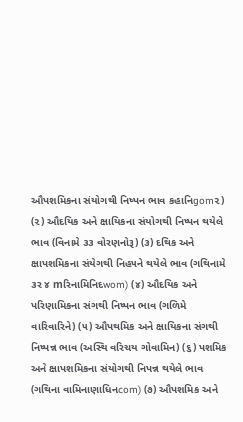ઔપશમિકના સંયોગથી નિષ્પન ભાવ કહાનિgom૨) (૨) ઔદયિક અને ક્ષાયિકના સંયોગથી નિષ્પન થયેલે ભાવ (વિનામે ૩૩ વોરણનોરૂ) (૩) દથિક અને ક્ષાપશમિકના સંયેગથી નિહ૫ને થયેલે ભાવ (ગથિનામે ૩ર ૪ mરિનામિનિદwom) (૪) ઔદયિક અને પરિણામિકના સંગથી નિષ્પન ભાવ (ગળિમે વારિવારિને) (૫) ઔપથમિક અને ક્ષાયિકના સંગથી નિષ્પન્ન ભાવ (અસ્થિ વરિચય ગોવામિન) (૬) પશમિક અને ક્ષાપશમિકના સંયોગથી નિપન્ન થયેલે ભાવ (ગથિના વામિનાણાધિનcom) (૭) ઔપશમિક અને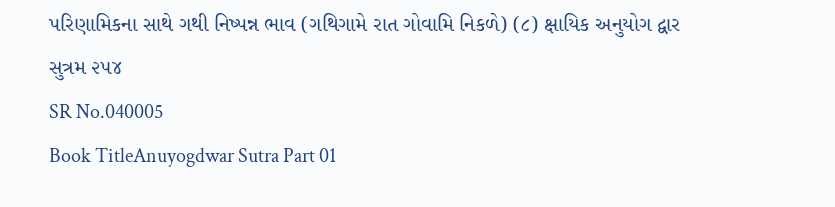પરિણામિકના સાથે ગથી નિષ્પન્ન ભાવ (ગથિગામે રાત ગોવામિ નિકળે) (૮) ક્ષાયિક અનુયોગ દ્વાર સુત્રમ ૨૫૪
SR No.040005
Book TitleAnuyogdwar Sutra Part 01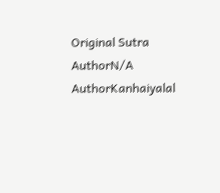Original Sutra AuthorN/A
AuthorKanhaiyalal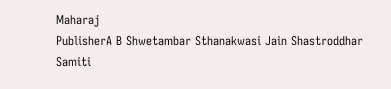Maharaj
PublisherA B Shwetambar Sthanakwasi Jain Shastroddhar Samiti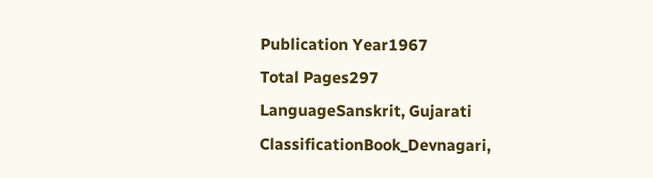Publication Year1967
Total Pages297
LanguageSanskrit, Gujarati
ClassificationBook_Devnagari,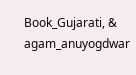Book_Gujarati, & agam_anuyogdwar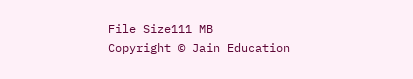File Size111 MB
Copyright © Jain Education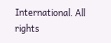International. All rights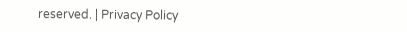reserved. | Privacy Policy